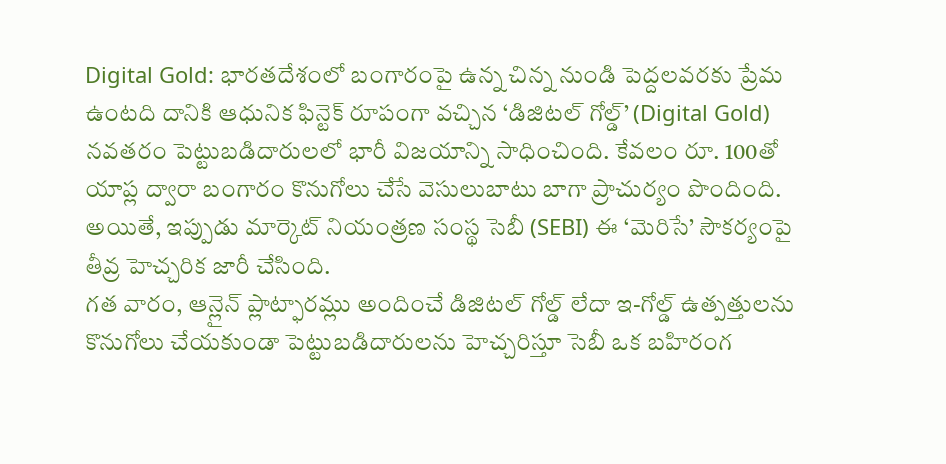Digital Gold: భారతదేశంలో బంగారంపై ఉన్న చిన్న నుండి పెద్దలవరకు ప్రేమ ఉంటది దానికి ఆధునిక ఫిన్టెక్ రూపంగా వచ్చిన ‘డిజిటల్ గోల్డ్’ (Digital Gold) నవతరం పెట్టుబడిదారులలో భారీ విజయాన్ని సాధించింది. కేవలం రూ. 100తో యాప్ల ద్వారా బంగారం కొనుగోలు చేసే వెసులుబాటు బాగా ప్రాచుర్యం పొందింది. అయితే, ఇప్పుడు మార్కెట్ నియంత్రణ సంస్థ సెబీ (SEBI) ఈ ‘మెరిసే’ సౌకర్యంపై తీవ్ర హెచ్చరిక జారీ చేసింది.
గత వారం, ఆన్లైన్ ప్లాట్ఫారమ్లు అందించే డిజిటల్ గోల్డ్ లేదా ఇ-గోల్డ్ ఉత్పత్తులను కొనుగోలు చేయకుండా పెట్టుబడిదారులను హెచ్చరిస్తూ సెబీ ఒక బహిరంగ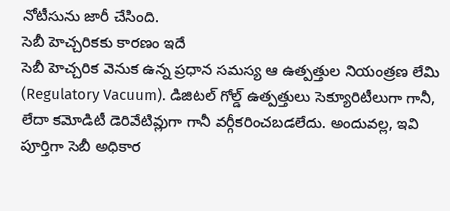నోటీసును జారీ చేసింది.
సెబీ హెచ్చరికకు కారణం ఇదే
సెబీ హెచ్చరిక వెనుక ఉన్న ప్రధాన సమస్య ఆ ఉత్పత్తుల నియంత్రణ లేమి (Regulatory Vacuum). డిజిటల్ గోల్డ్ ఉత్పత్తులు సెక్యూరిటీలుగా గానీ, లేదా కమోడిటీ డెరివేటివ్లుగా గానీ వర్గీకరించబడలేదు. అందువల్ల, ఇవి పూర్తిగా సెబీ అధికార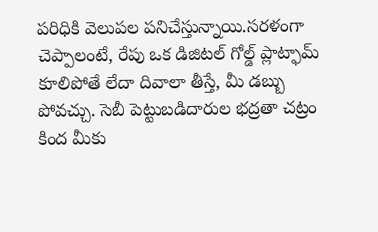పరిధికి వెలుపల పనిచేస్తున్నాయి.సరళంగా చెప్పాలంటే, రేపు ఒక డిజిటల్ గోల్డ్ ప్లాట్ఫామ్ కూలిపోతే లేదా దివాలా తీస్తే, మీ డబ్బు పోవచ్చు. సెబీ పెట్టుబడిదారుల భద్రతా చట్రం కింద మీకు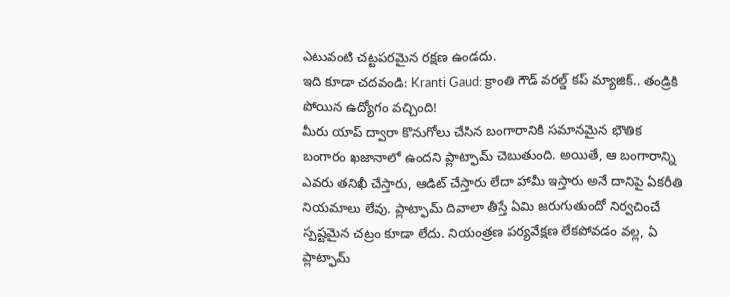ఎటువంటి చట్టపరమైన రక్షణ ఉండదు.
ఇది కూడా చదవండి: Kranti Gaud: క్రాంతి గౌడ్ వరల్డ్ కప్ మ్యాజిక్.. తండ్రికి పోయిన ఉద్యోగం వచ్చింది!
మీరు యాప్ ద్వారా కొనుగోలు చేసిన బంగారానికి సమానమైన భౌతిక బంగారం ఖజానాలో ఉందని ప్లాట్ఫామ్ చెబుతుంది. అయితే, ఆ బంగారాన్ని ఎవరు తనిఖీ చేస్తారు, ఆడిట్ చేస్తారు లేదా హామీ ఇస్తారు అనే దానిపై ఏకరీతి నియమాలు లేవు. ప్లాట్ఫామ్ దివాలా తీస్తే ఏమి జరుగుతుందో నిర్వచించే స్పష్టమైన చట్రం కూడా లేదు. నియంత్రణ పర్యవేక్షణ లేకపోవడం వల్ల, ఏ ప్లాట్ఫామ్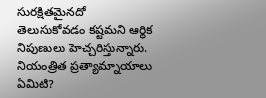సురక్షితమైనదో తెలుసుకోవడం కష్టమని ఆర్థిక నిపుణులు హెచ్చరిస్తున్నారు.
నియంత్రిత ప్రత్యామ్నాయాలు ఏమిటి?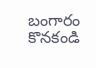బంగారం కొనకండి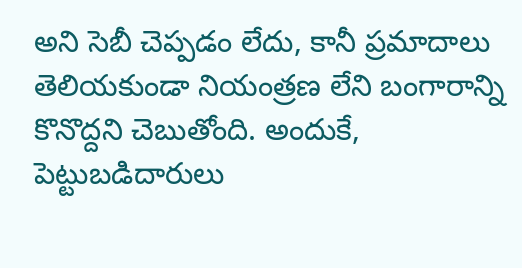అని సెబీ చెప్పడం లేదు, కానీ ప్రమాదాలు తెలియకుండా నియంత్రణ లేని బంగారాన్ని కొనొద్దని చెబుతోంది. అందుకే, పెట్టుబడిదారులు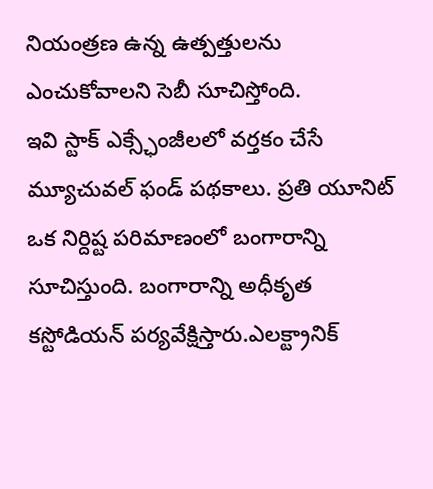నియంత్రణ ఉన్న ఉత్పత్తులను ఎంచుకోవాలని సెబీ సూచిస్తోంది.
ఇవి స్టాక్ ఎక్స్ఛేంజీలలో వర్తకం చేసే మ్యూచువల్ ఫండ్ పథకాలు. ప్రతి యూనిట్ ఒక నిర్దిష్ట పరిమాణంలో బంగారాన్ని సూచిస్తుంది. బంగారాన్ని అధీకృత కస్టోడియన్ పర్యవేక్షిస్తారు.ఎలక్ట్రానిక్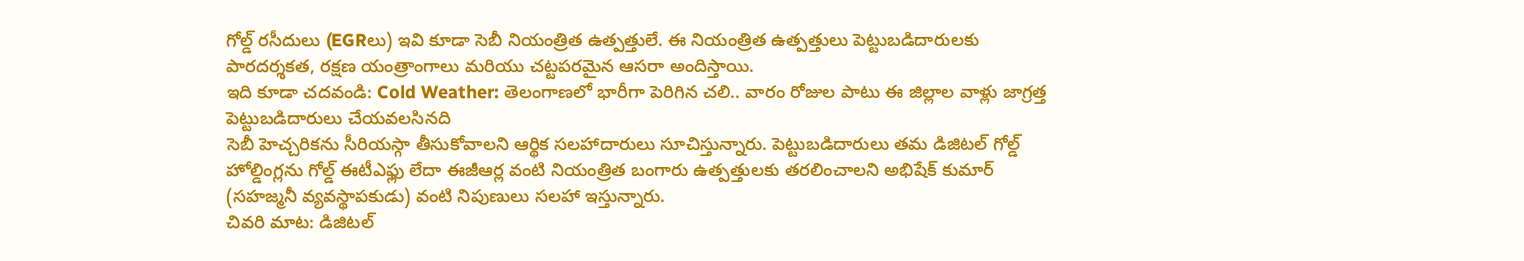గోల్డ్ రసీదులు (EGRలు) ఇవి కూడా సెబీ నియంత్రిత ఉత్పత్తులే. ఈ నియంత్రిత ఉత్పత్తులు పెట్టుబడిదారులకు పారదర్శకత, రక్షణ యంత్రాంగాలు మరియు చట్టపరమైన ఆసరా అందిస్తాయి.
ఇది కూడా చదవండి: Cold Weather: తెలంగాణలో భారీగా పెరిగిన చలి.. వారం రోజుల పాటు ఈ జిల్లాల వాళ్లు జాగ్రత్త
పెట్టుబడిదారులు చేయవలసినది
సెబీ హెచ్చరికను సీరియస్గా తీసుకోవాలని ఆర్థిక సలహాదారులు సూచిస్తున్నారు. పెట్టుబడిదారులు తమ డిజిటల్ గోల్డ్ హోల్డింగ్లను గోల్డ్ ఈటీఎఫ్లు లేదా ఈజీఆర్ల వంటి నియంత్రిత బంగారు ఉత్పత్తులకు తరలించాలని అభిషేక్ కుమార్ (సహజ్మనీ వ్యవస్థాపకుడు) వంటి నిపుణులు సలహా ఇస్తున్నారు.
చివరి మాట: డిజిటల్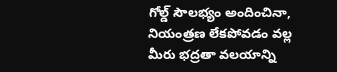గోల్డ్ సౌలభ్యం అందించినా, నియంత్రణ లేకపోవడం వల్ల మీరు భద్రతా వలయాన్ని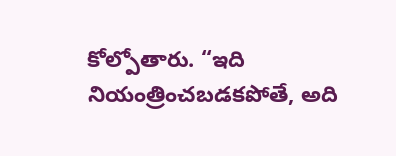కోల్పోతారు. “ఇది నియంత్రించబడకపోతే, అది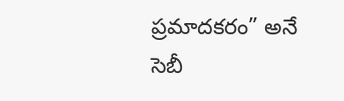ప్రమాదకరం” అనే సెబీ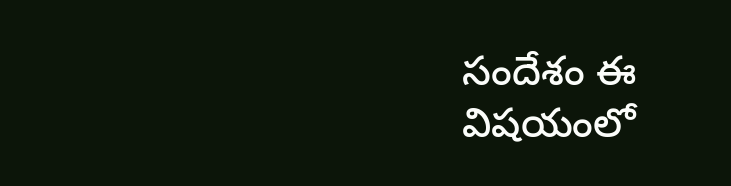సందేశం ఈ విషయంలో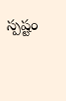స్పష్టం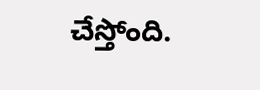చేస్తోంది.